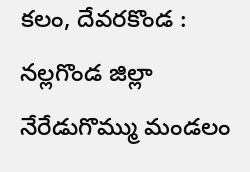కలం, దేవరకొండ : నల్లగొండ జిల్లా నేరేడుగొమ్ము మండలం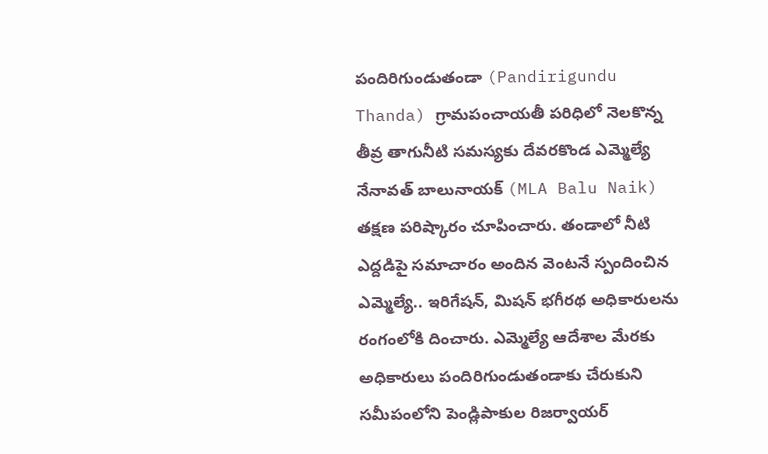పందిరిగుండుతండా (Pandirigundu Thanda) గ్రామపంచాయతీ పరిధిలో నెలకొన్న తీవ్ర తాగునీటి సమస్యకు దేవరకొండ ఎమ్మెల్యే నేనావత్ బాలునాయక్ (MLA Balu Naik) తక్షణ పరిష్కారం చూపించారు. తండాలో నీటి ఎద్దడిపై సమాచారం అందిన వెంటనే స్పందించిన ఎమ్మెల్యే.. ఇరిగేషన్, మిషన్ భగీరథ అధికారులను రంగంలోకి దించారు. ఎమ్మెల్యే ఆదేశాల మేరకు అధికారులు పందిరిగుండుతండాకు చేరుకుని సమీపంలోని పెండ్లిపాకుల రిజర్వాయర్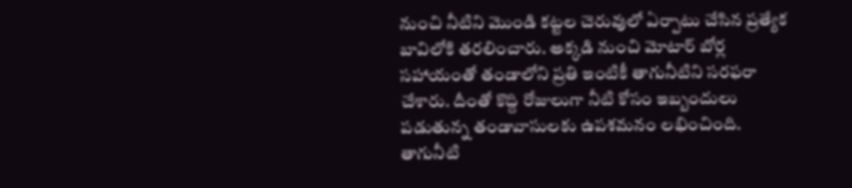నుంచి నీటిని మొండి కట్టల చెరువులో ఏర్పాటు చేసిన ప్రత్యేక బావిలోకి తరలించారు. అక్కడి నుంచి మోటార్ బోర్ల సహాయంతో తండాలోని ప్రతి ఇంటికీ తాగునీటిని సరఫరా చేశారు. దీంతో కొద్ది రోజులుగా నీటి కోసం ఇబ్బందులు పడుతున్న తండావాసులకు ఉపశమనం లభించింది.
తాగునీటి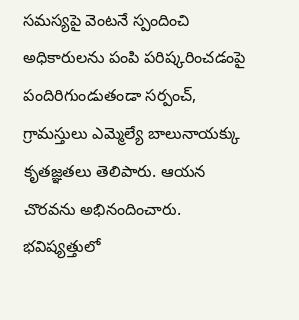సమస్యపై వెంటనే స్పందించి అధికారులను పంపి పరిష్కరించడంపై పందిరిగుండుతండా సర్పంచ్, గ్రామస్తులు ఎమ్మెల్యే బాలునాయక్కు కృతజ్ఞతలు తెలిపారు. ఆయన చొరవను అభినందించారు. భవిష్యత్తులో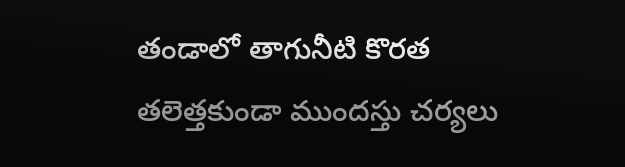తండాలో తాగునీటి కొరత తలెత్తకుండా ముందస్తు చర్యలు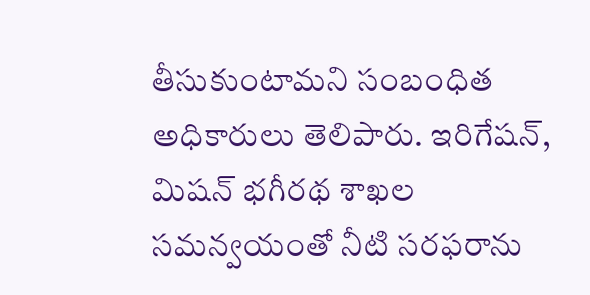తీసుకుంటామని సంబంధిత అధికారులు తెలిపారు. ఇరిగేషన్, మిషన్ భగీరథ శాఖల సమన్వయంతో నీటి సరఫరాను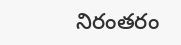నిరంతరం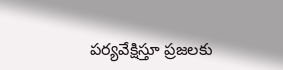పర్యవేక్షిస్తూ ప్రజలకు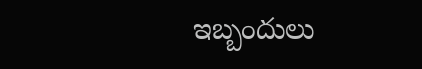ఇబ్బందులు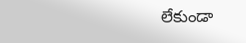లేకుండా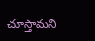చూస్తామని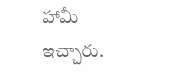హామీ ఇచ్చారు.